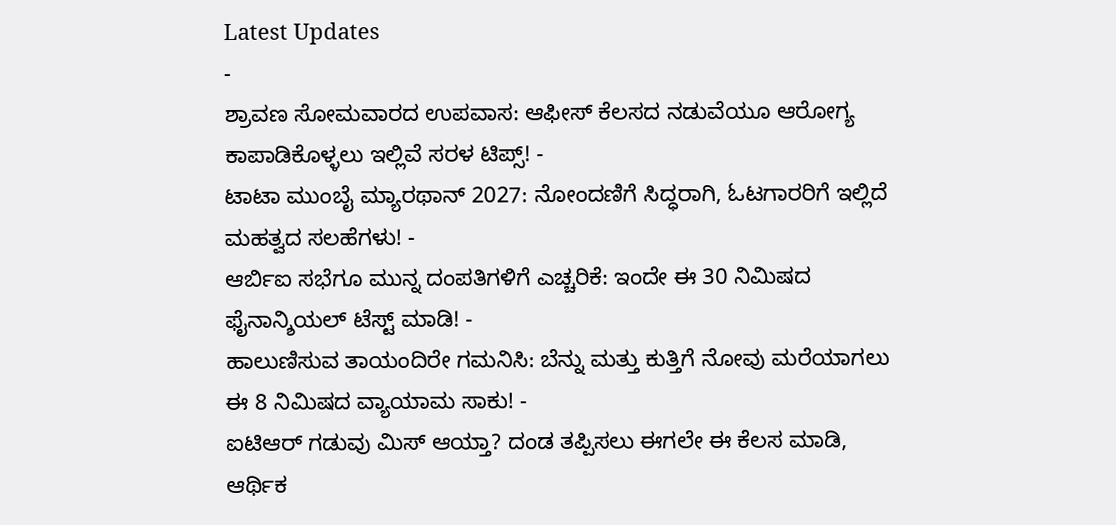Latest Updates
-
ಶ್ರಾವಣ ಸೋಮವಾರದ ಉಪವಾಸ: ಆಫೀಸ್ ಕೆಲಸದ ನಡುವೆಯೂ ಆರೋಗ್ಯ ಕಾಪಾಡಿಕೊಳ್ಳಲು ಇಲ್ಲಿವೆ ಸರಳ ಟಿಪ್ಸ್! -
ಟಾಟಾ ಮುಂಬೈ ಮ್ಯಾರಥಾನ್ 2027: ನೋಂದಣಿಗೆ ಸಿದ್ಧರಾಗಿ, ಓಟಗಾರರಿಗೆ ಇಲ್ಲಿದೆ ಮಹತ್ವದ ಸಲಹೆಗಳು! -
ಆರ್ಬಿಐ ಸಭೆಗೂ ಮುನ್ನ ದಂಪತಿಗಳಿಗೆ ಎಚ್ಚರಿಕೆ: ಇಂದೇ ಈ 30 ನಿಮಿಷದ ಫೈನಾನ್ಶಿಯಲ್ ಟೆಸ್ಟ್ ಮಾಡಿ! -
ಹಾಲುಣಿಸುವ ತಾಯಂದಿರೇ ಗಮನಿಸಿ: ಬೆನ್ನು ಮತ್ತು ಕುತ್ತಿಗೆ ನೋವು ಮರೆಯಾಗಲು ಈ 8 ನಿಮಿಷದ ವ್ಯಾಯಾಮ ಸಾಕು! -
ಐಟಿಆರ್ ಗಡುವು ಮಿಸ್ ಆಯ್ತಾ? ದಂಡ ತಪ್ಪಿಸಲು ಈಗಲೇ ಈ ಕೆಲಸ ಮಾಡಿ, ಆರ್ಥಿಕ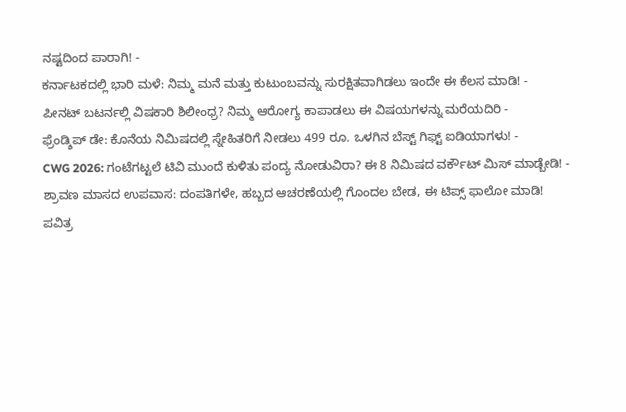ನಷ್ಟದಿಂದ ಪಾರಾಗಿ! -
ಕರ್ನಾಟಕದಲ್ಲಿ ಭಾರಿ ಮಳೆ: ನಿಮ್ಮ ಮನೆ ಮತ್ತು ಕುಟುಂಬವನ್ನು ಸುರಕ್ಷಿತವಾಗಿಡಲು ಇಂದೇ ಈ ಕೆಲಸ ಮಾಡಿ! -
ಪೀನಟ್ ಬಟರ್ನಲ್ಲಿ ವಿಷಕಾರಿ ಶಿಲೀಂಧ್ರ? ನಿಮ್ಮ ಆರೋಗ್ಯ ಕಾಪಾಡಲು ಈ ವಿಷಯಗಳನ್ನು ಮರೆಯದಿರಿ -
ಫ್ರೆಂಡ್ಶಿಪ್ ಡೇ: ಕೊನೆಯ ನಿಮಿಷದಲ್ಲಿ ಸ್ನೇಹಿತರಿಗೆ ನೀಡಲು 499 ರೂ. ಒಳಗಿನ ಬೆಸ್ಟ್ ಗಿಫ್ಟ್ ಐಡಿಯಾಗಳು! -
CWG 2026: ಗಂಟೆಗಟ್ಟಲೆ ಟಿವಿ ಮುಂದೆ ಕುಳಿತು ಪಂದ್ಯ ನೋಡುವಿರಾ? ಈ 8 ನಿಮಿಷದ ವರ್ಕೌಟ್ ಮಿಸ್ ಮಾಡ್ಬೇಡಿ! -
ಶ್ರಾವಣ ಮಾಸದ ಉಪವಾಸ: ದಂಪತಿಗಳೇ, ಹಬ್ಬದ ಆಚರಣೆಯಲ್ಲಿ ಗೊಂದಲ ಬೇಡ, ಈ ಟಿಪ್ಸ್ ಫಾಲೋ ಮಾಡಿ!
ಪವಿತ್ರ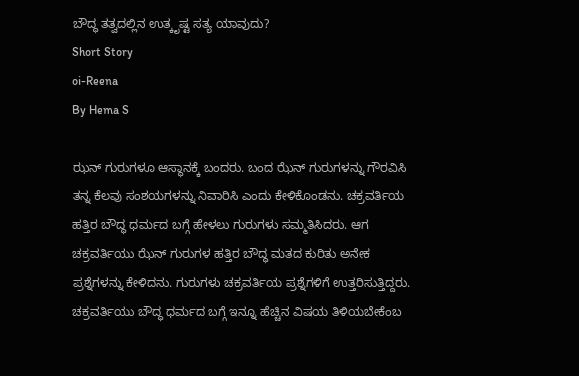ಬೌದ್ಧ ತತ್ವದಲ್ಲಿನ ಉತ್ಕೃಷ್ಟ ಸತ್ಯ ಯಾವುದು?
Short Story
oi-Reena
By Hema S

ಝನ್ ಗುರುಗಳೂ ಆಸ್ಥಾನಕ್ಕೆ ಬಂದರು. ಬಂದ ಝೆನ್ ಗುರುಗಳನ್ನು ಗೌರವಿಸಿ ತನ್ನ ಕೆಲವು ಸಂಶಯಗಳನ್ನು ನಿವಾರಿಸಿ ಎಂದು ಕೇಳಿಕೊಂಡನು. ಚಕ್ರವರ್ತಿಯ ಹತ್ತಿರ ಬೌದ್ಧ ಧರ್ಮದ ಬಗ್ಗೆ ಹೇಳಲು ಗುರುಗಳು ಸಮ್ಮತಿಸಿದರು. ಆಗ ಚಕ್ರವರ್ತಿಯು ಝೆನ್ ಗುರುಗಳ ಹತ್ತಿರ ಬೌದ್ಧ ಮತದ ಕುರಿತು ಅನೇಕ ಪ್ರಶ್ನೆಗಳನ್ನು ಕೇಳಿದನು. ಗುರುಗಳು ಚಕ್ರವರ್ತಿಯ ಪ್ರಶ್ನೆಗಳಿಗೆ ಉತ್ತರಿಸುತ್ತಿದ್ದರು.
ಚಕ್ರವರ್ತಿಯು ಬೌದ್ಧ ಧರ್ಮದ ಬಗ್ಗೆ ಇನ್ನೂ ಹೆಚ್ಚಿನ ವಿಷಯ ತಿಳಿಯಬೇಕೆಂಬ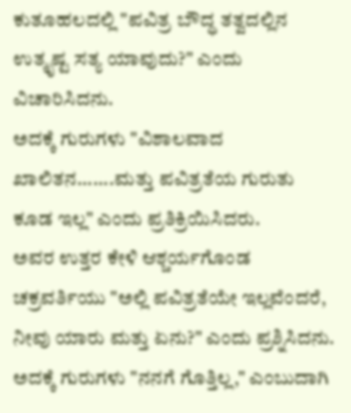ಕುತೂಹಲದಲ್ಲಿ "ಪವಿತ್ರ ಬೌದ್ಧ ತತ್ವದಲ್ಲಿನ ಉತ್ಕೃಷ್ಟ ಸತ್ಯ ಯಾವುದು?" ಎಂದು ವಿಚಾರಿಸಿದನು.
ಅದಕ್ಕೆ ಗುರುಗಳು "ವಿಶಾಲವಾದ ಖಾಲಿತನ.......ಮತ್ತು ಪವಿತ್ರತೆಯ ಗುರುತು ಕೂಡ ಇಲ್ಲ" ಎಂದು ಪ್ರತಿಕ್ರಿಯಿಸಿದರು.
ಅವರ ಉತ್ತರ ಕೇಳಿ ಆಶ್ಚರ್ಯಗೊಂಡ ಚಕ್ರವರ್ತಿಯು "ಅಲ್ಲಿ ಪವಿತ್ರತೆಯೇ ಇಲ್ಲವೆಂದರೆ, ನೀವು ಯಾರು ಮತ್ತು ಏನು?" ಎಂದು ಪ್ರಶ್ನಿಸಿದನು.
ಅದಕ್ಕೆ ಗುರುಗಳು "ನನಗೆ ಗೊತ್ತಿಲ್ಲ," ಎಂಬುದಾಗಿ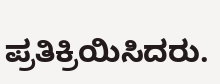ಪ್ರತಿಕ್ರಿಯಿಸಿದರು.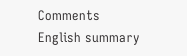Comments
English summary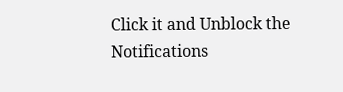Click it and Unblock the Notifications